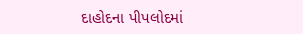દાહોદના પીપલોદમાં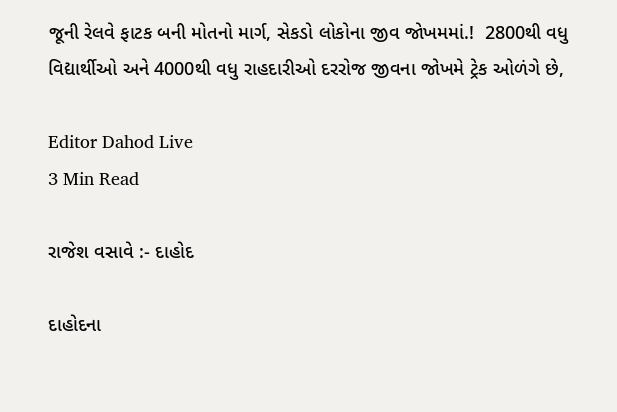જૂની રેલવે ફાટક બની મોતનો માર્ગ, સેકડો લોકોના જીવ જોખમમાં.!  2800થી વધુ વિદ્યાર્થીઓ અને 4000થી વધુ રાહદારીઓ દરરોજ જીવના જોખમે ટ્રેક ઓળંગે છે,

Editor Dahod Live
3 Min Read

રાજેશ વસાવે :- દાહોદ

દાહોદના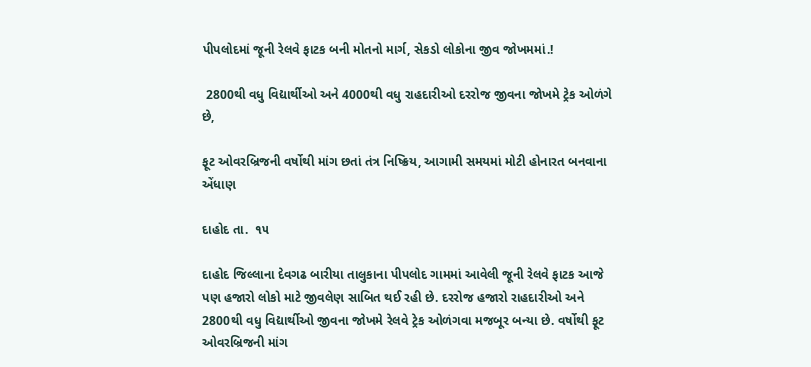પીપલોદમાં જૂની રેલવે ફાટક બની મોતનો માર્ગ, સેકડો લોકોના જીવ જોખમમાં.!

 2800થી વધુ વિદ્યાર્થીઓ અને 4000થી વધુ રાહદારીઓ દરરોજ જીવના જોખમે ટ્રેક ઓળંગે છે,

ફૂટ ઓવરબ્રિજની વર્ષોથી માંગ છતાં તંત્ર નિષ્ક્રિય, આગામી સમયમાં મોટી હોનારત બનવાના એંધાણ

દાહોદ તા.  ૧૫

દાહોદ જિલ્લાના દેવગઢ બારીયા તાલુકાના પીપલોદ ગામમાં આવેલી જૂની રેલવે ફાટક આજે પણ હજારો લોકો માટે જીવલેણ સાબિત થઈ રહી છે. દરરોજ હજારો રાહદારીઓ અને 2800થી વધુ વિદ્યાર્થીઓ જીવના જોખમે રેલવે ટ્રેક ઓળંગવા મજબૂર બન્યા છે. વર્ષોથી ફૂટ ઓવરબ્રિજની માંગ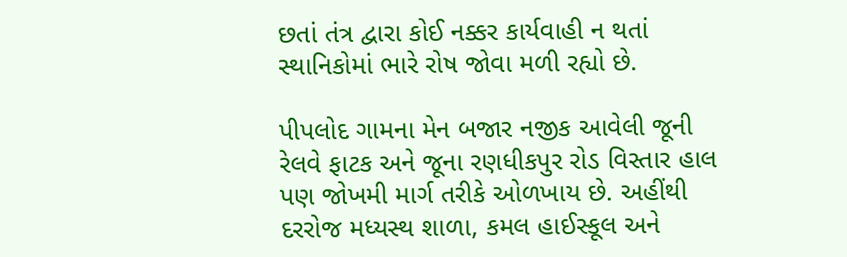છતાં તંત્ર દ્વારા કોઈ નક્કર કાર્યવાહી ન થતાં સ્થાનિકોમાં ભારે રોષ જોવા મળી રહ્યો છે.

પીપલોદ ગામના મેન બજાર નજીક આવેલી જૂની રેલવે ફાટક અને જૂના રણધીકપુર રોડ વિસ્તાર હાલ પણ જોખમી માર્ગ તરીકે ઓળખાય છે. અહીંથી દરરોજ મધ્યસ્થ શાળા, કમલ હાઈસ્કૂલ અને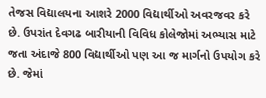તેજસ વિદ્યાલયના આશરે 2000 વિદ્યાર્થીઓ અવરજવર કરે છે. ઉપરાંત દેવગઢ બારીયાની વિવિધ કોલેજોમાં અભ્યાસ માટે જતા અંદાજે 800 વિદ્યાર્થીઓ પણ આ જ માર્ગનો ઉપયોગ કરે છે. જેમાં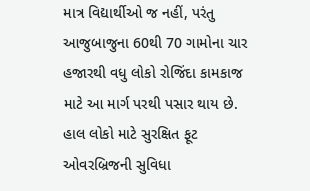માત્ર વિદ્યાર્થીઓ જ નહીં, પરંતુ આજુબાજુના 60થી 70 ગામોના ચાર હજારથી વધુ લોકો રોજિંદા કામકાજ માટે આ માર્ગ પરથી પસાર થાય છે. હાલ લોકો માટે સુરક્ષિત ફૂટ ઓવરબ્રિજની સુવિધા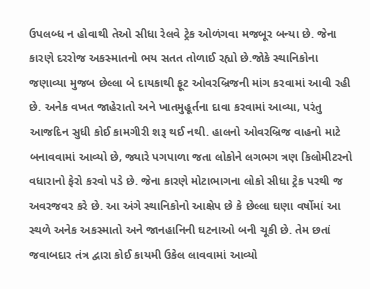ઉપલબ્ધ ન હોવાથી તેઓ સીધા રેલવે ટ્રેક ઓળંગવા મજબૂર બન્યા છે. જેના કારણે દરરોજ અકસ્માતનો ભય સતત તોળાઈ રહ્યો છે.જોકે સ્થાનિકોના જણાવ્યા મુજબ છેલ્લા બે દાયકાથી ફૂટ ઓવરબ્રિજની માંગ કરવામાં આવી રહી છે. અનેક વખત જાહેરાતો અને ખાતમુહૂર્તના દાવા કરવામાં આવ્યા, પરંતુ આજદિન સુધી કોઈ કામગીરી શરૂ થઈ નથી. હાલનો ઓવરબ્રિજ વાહનો માટે બનાવવામાં આવ્યો છે, જ્યારે પગપાળા જતા લોકોને લગભગ ત્રણ કિલોમીટરનો વધારાનો ફેરો કરવો પડે છે. જેના કારણે મોટાભાગના લોકો સીધા ટ્રેક પરથી જ અવરજવર કરે છે. આ અંગે સ્થાનિકોનો આક્ષેપ છે કે છેલ્લા ઘણા વર્ષોમાં આ સ્થળે અનેક અકસ્માતો અને જાનહાનિની ઘટનાઓ બની ચૂકી છે. તેમ છતાં જવાબદાર તંત્ર દ્વારા કોઈ કાયમી ઉકેલ લાવવામાં આવ્યો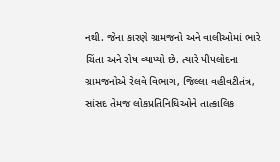નથી. જેના કારણે ગ્રામજનો અને વાલીઓમાં ભારે ચિંતા અને રોષ વ્યાપ્યો છે. ત્યારે પીપલોદના ગ્રામજનોએ રેલવે વિભાગ, જિલ્લા વહીવટીતંત્ર, સાંસદ તેમજ લોકપ્રતિનિધિઓને તાત્કાલિક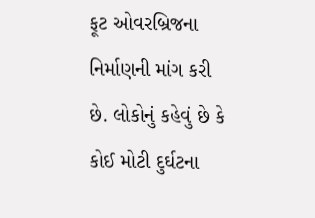ફૂટ ઓવરબ્રિજના નિર્માણની માંગ કરી છે. લોકોનું કહેવું છે કે કોઈ મોટી દુર્ઘટના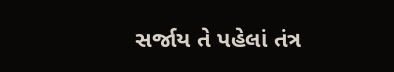સર્જાય તે પહેલાં તંત્ર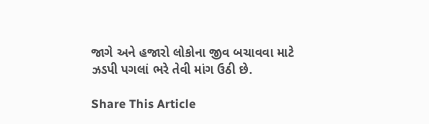જાગે અને હજારો લોકોના જીવ બચાવવા માટે ઝડપી પગલાં ભરે તેવી માંગ ઉઠી છે.

Share This Article